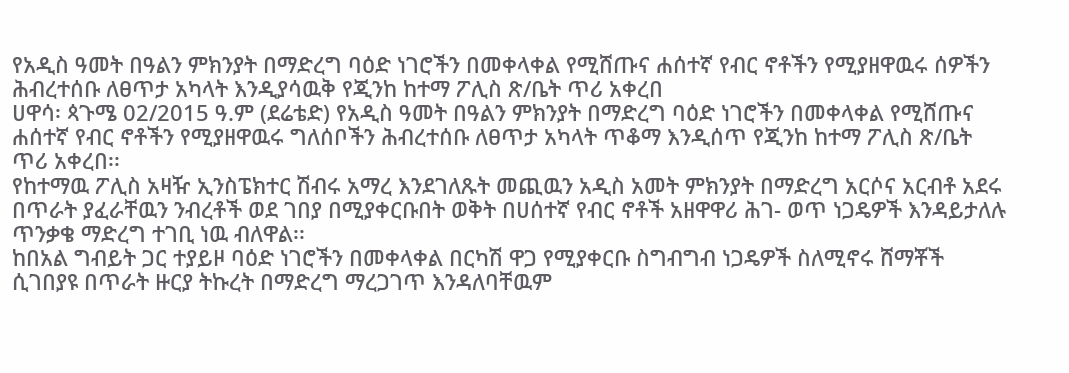የአዲስ ዓመት በዓልን ምክንያት በማድረግ ባዕድ ነገሮችን በመቀላቀል የሚሸጡና ሐሰተኛ የብር ኖቶችን የሚያዘዋዉሩ ሰዎችን ሕብረተሰቡ ለፀጥታ አካላት እንዲያሳዉቅ የጂንከ ከተማ ፖሊስ ጽ/ቤት ጥሪ አቀረበ
ሀዋሳ፡ ጳጉሜ 02/2015 ዓ.ም (ደሬቴድ) የአዲስ ዓመት በዓልን ምክንያት በማድረግ ባዕድ ነገሮችን በመቀላቀል የሚሸጡና ሐሰተኛ የብር ኖቶችን የሚያዘዋዉሩ ግለሰቦችን ሕብረተሰቡ ለፀጥታ አካላት ጥቆማ እንዲሰጥ የጂንከ ከተማ ፖሊስ ጽ/ቤት ጥሪ አቀረበ፡፡
የከተማዉ ፖሊስ አዛዥ ኢንስፔክተር ሽብሩ አማረ እንደገለጹት መጪዉን አዲስ አመት ምክንያት በማድረግ አርሶና አርብቶ አደሩ በጥራት ያፈራቸዉን ንብረቶች ወደ ገበያ በሚያቀርቡበት ወቅት በሀሰተኛ የብር ኖቶች አዘዋዋሪ ሕገ- ወጥ ነጋዴዎች እንዳይታለሉ ጥንቃቄ ማድረግ ተገቢ ነዉ ብለዋል፡፡
ከበአል ግብይት ጋር ተያይዞ ባዕድ ነገሮችን በመቀላቀል በርካሽ ዋጋ የሚያቀርቡ ስግብግብ ነጋዴዎች ስለሚኖሩ ሸማቾች ሲገበያዩ በጥራት ዙርያ ትኩረት በማድረግ ማረጋገጥ እንዳለባቸዉም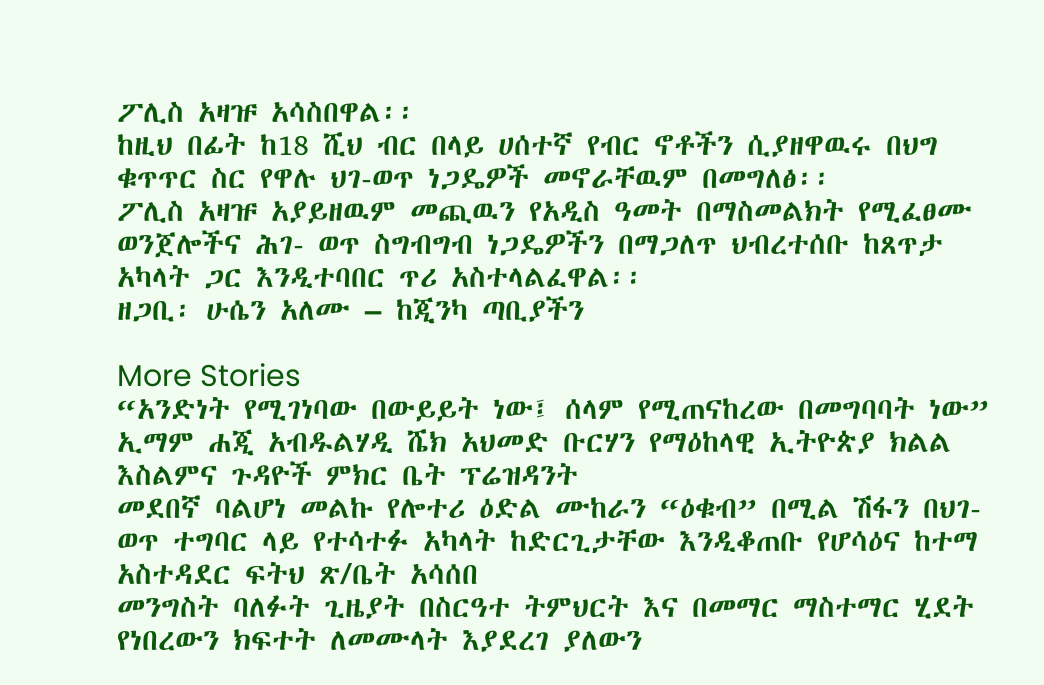ፖሊስ አዛዡ አሳስበዋል፡፡
ከዚህ በፊት ከ18 ሺህ ብር በላይ ሀሰተኛ የብር ኖቶችን ሲያዘዋዉሩ በህግ ቁጥጥር ስር የዋሉ ህገ-ወጥ ነጋዴዎች መኖራቸዉም በመግለፅ፡፡
ፖሊስ አዛዡ አያይዘዉም መጪዉን የአዲስ ዓመት በማስመልክት የሚፈፀሙ ወንጀሎችና ሕገ- ወጥ ስግብግብ ነጋዴዎችን በማጋለጥ ህብረተሰቡ ከጸጥታ አካላት ጋር እንዲተባበር ጥሪ አስተላልፈዋል፡፡
ዘጋቢ፡ ሁሴን አለሙ – ከጂንካ ጣቢያችን

More Stories
“አንድነት የሚገነባው በውይይት ነው፤ ሰላም የሚጠናከረው በመግባባት ነው” ኢማም ሐጂ አብዱልሃዲ ሼክ አህመድ ቡርሃን የማዕከላዊ ኢትዮጵያ ክልል እስልምና ጉዳዮች ምክር ቤት ፕሬዝዳንት
መደበኛ ባልሆነ መልኩ የሎተሪ ዕድል ሙከራን “ዕቁብ” በሚል ሽፋን በህገ-ወጥ ተግባር ላይ የተሳተፉ አካላት ከድርጊታቸው እንዲቆጠቡ የሆሳዕና ከተማ አስተዳደር ፍትህ ጽ/ቤት አሳሰበ
መንግስት ባለፉት ጊዜያት በስርዓተ ትምህርት እና በመማር ማስተማር ሂደት የነበረውን ክፍተት ለመሙላት እያደረገ ያለውን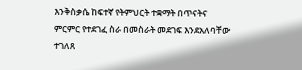እንቅስቃሴ ከፍተኛ የትምህርት ተቋማት በጥናትና ምርምር የተደገፈ ስራ በመስራት መደገፍ እንደአለባቸው ተገለጸ